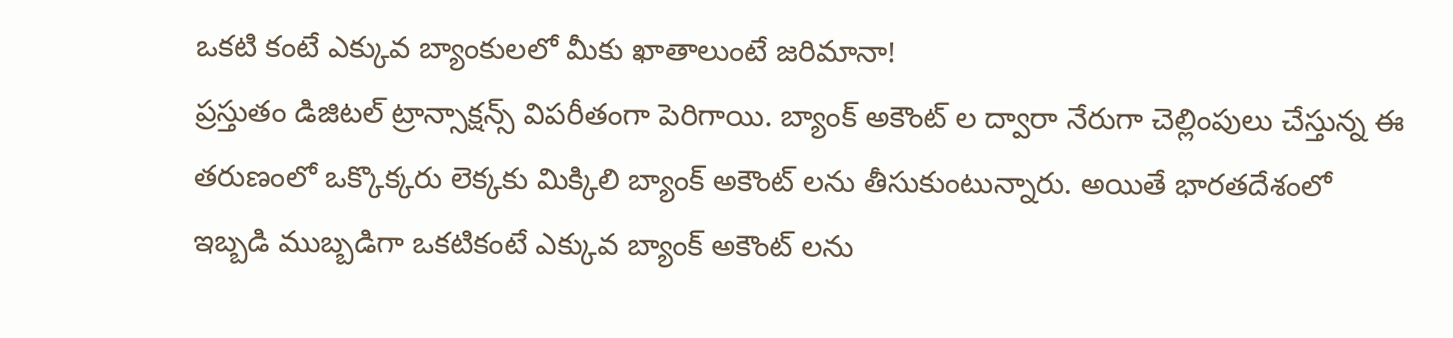ఒకటి కంటే ఎక్కువ బ్యాంకులలో మీకు ఖాతాలుంటే జరిమానా!
ప్రస్తుతం డిజిటల్ ట్రాన్సాక్షన్స్ విపరీతంగా పెరిగాయి. బ్యాంక్ అకౌంట్ ల ద్వారా నేరుగా చెల్లింపులు చేస్తున్న ఈ తరుణంలో ఒక్కొక్కరు లెక్కకు మిక్కిలి బ్యాంక్ అకౌంట్ లను తీసుకుంటున్నారు. అయితే భారతదేశంలో ఇబ్బడి ముబ్బడిగా ఒకటికంటే ఎక్కువ బ్యాంక్ అకౌంట్ లను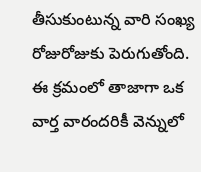తీసుకుంటున్న వారి సంఖ్య రోజురోజుకు పెరుగుతోంది. ఈ క్రమంలో తాజాగా ఒక వార్త వారందరికీ వెన్నులో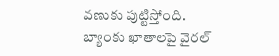వణుకు పుట్టిస్తోంది.
బ్యాంకు ఖాతాలపై వైరల్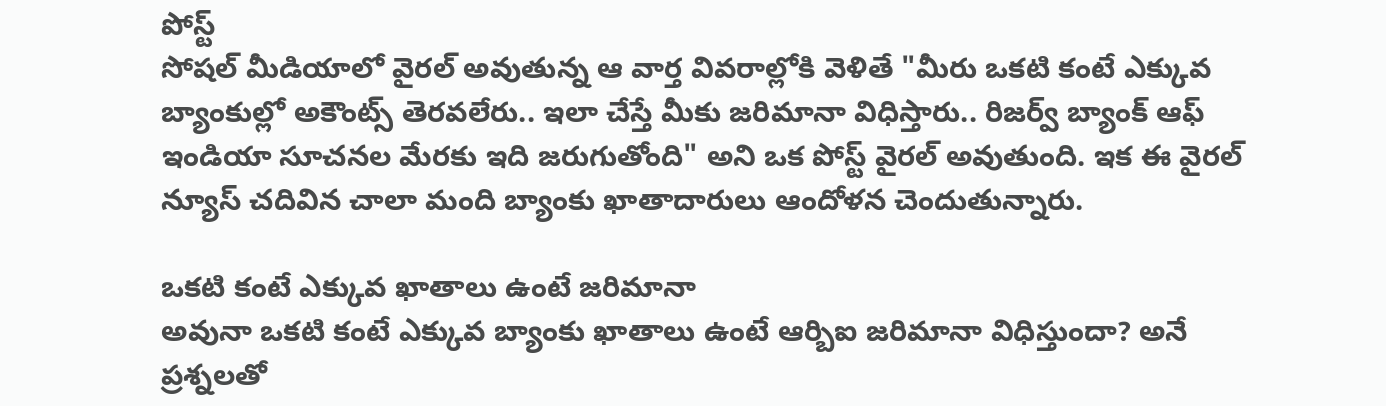పోస్ట్
సోషల్ మీడియాలో వైరల్ అవుతున్న ఆ వార్త వివరాల్లోకి వెళితే "మీరు ఒకటి కంటే ఎక్కువ బ్యాంకుల్లో అకౌంట్స్ తెరవలేరు.. ఇలా చేస్తే మీకు జరిమానా విధిస్తారు.. రిజర్వ్ బ్యాంక్ ఆఫ్ ఇండియా సూచనల మేరకు ఇది జరుగుతోంది" అని ఒక పోస్ట్ వైరల్ అవుతుంది. ఇక ఈ వైరల్ న్యూస్ చదివిన చాలా మంది బ్యాంకు ఖాతాదారులు ఆందోళన చెందుతున్నారు.

ఒకటి కంటే ఎక్కువ ఖాతాలు ఉంటే జరిమానా
అవునా ఒకటి కంటే ఎక్కువ బ్యాంకు ఖాతాలు ఉంటే ఆర్బిఐ జరిమానా విధిస్తుందా? అనే ప్రశ్నలతో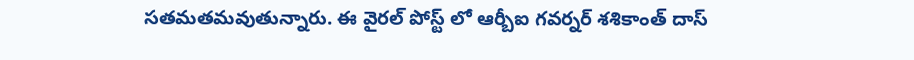సతమతమవుతున్నారు. ఈ వైరల్ పోస్ట్ లో ఆర్బీఐ గవర్నర్ శశికాంత్ దాస్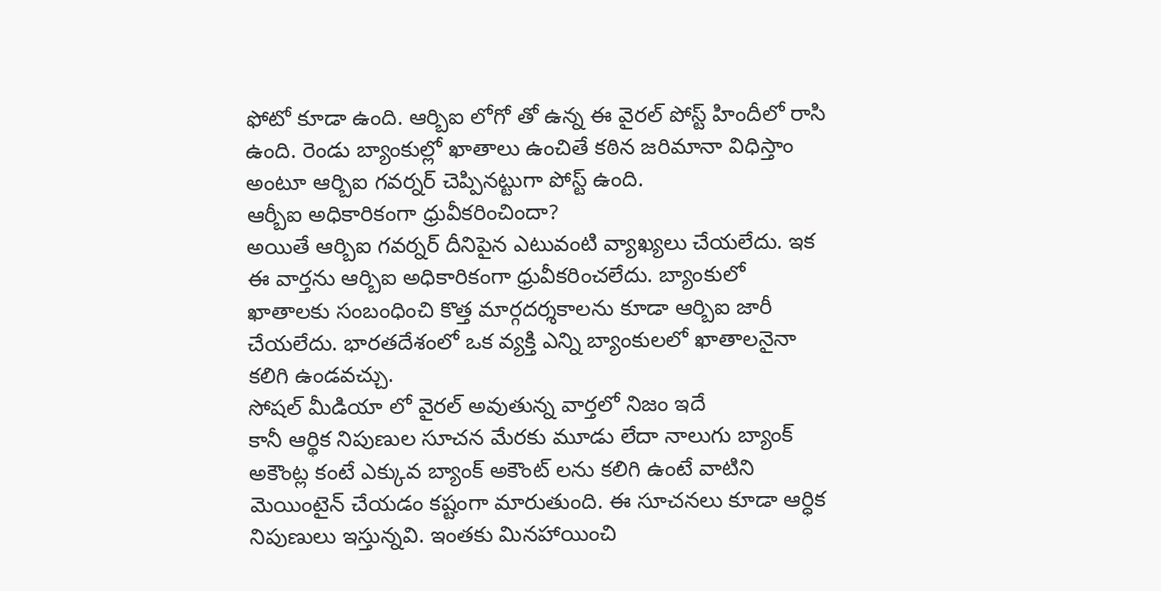ఫోటో కూడా ఉంది. ఆర్బిఐ లోగో తో ఉన్న ఈ వైరల్ పోస్ట్ హిందీలో రాసి ఉంది. రెండు బ్యాంకుల్లో ఖాతాలు ఉంచితే కఠిన జరిమానా విధిస్తాం అంటూ ఆర్బిఐ గవర్నర్ చెప్పినట్టుగా పోస్ట్ ఉంది.
ఆర్బీఐ అధికారికంగా ధ్రువీకరించిందా?
అయితే ఆర్బిఐ గవర్నర్ దీనిపైన ఎటువంటి వ్యాఖ్యలు చేయలేదు. ఇక ఈ వార్తను ఆర్బిఐ అధికారికంగా ధ్రువీకరించలేదు. బ్యాంకులో ఖాతాలకు సంబంధించి కొత్త మార్గదర్శకాలను కూడా ఆర్బిఐ జారీ చేయలేదు. భారతదేశంలో ఒక వ్యక్తి ఎన్ని బ్యాంకులలో ఖాతాలనైనా కలిగి ఉండవచ్చు.
సోషల్ మీడియా లో వైరల్ అవుతున్న వార్తలో నిజం ఇదే
కానీ ఆర్థిక నిపుణుల సూచన మేరకు మూడు లేదా నాలుగు బ్యాంక్ అకౌంట్ల కంటే ఎక్కువ బ్యాంక్ అకౌంట్ లను కలిగి ఉంటే వాటిని మెయింటైన్ చేయడం కష్టంగా మారుతుంది. ఈ సూచనలు కూడా ఆర్ధిక నిపుణులు ఇస్తున్నవి. ఇంతకు మినహాయించి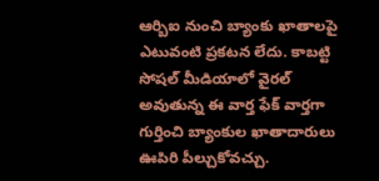ఆర్బిఐ నుంచి బ్యాంకు ఖాతాలపై ఎటువంటి ప్రకటన లేదు. కాబట్టి సోషల్ మీడియాలో వైరల్ అవుతున్న ఈ వార్త ఫేక్ వార్తగా గుర్తించి బ్యాంకుల ఖాతాదారులు ఊపిరి పీల్చుకోవచ్చు.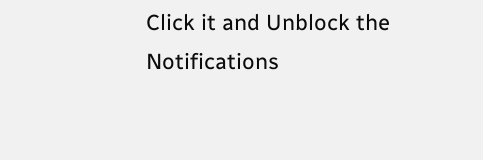Click it and Unblock the Notifications